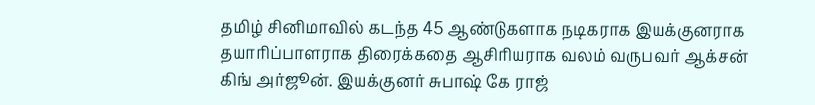தமிழ் சினிமாவில் கடந்த 45 ஆண்டுகளாக நடிகராக இயக்குனராக தயாரிப்பாளராக திரைக்கதை ஆசிரியராக வலம் வருபவர் ஆக்சன் கிங் அர்ஜூன். இயக்குனர் சுபாஷ் கே ராஜ்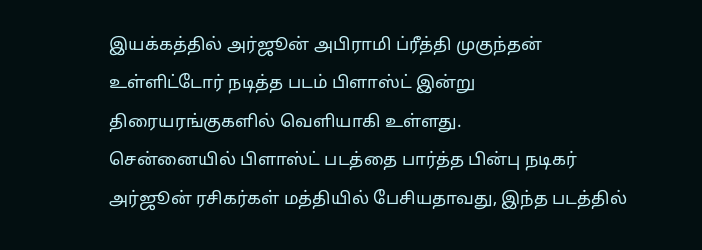இயக்கத்தில் அர்ஜூன் அபிராமி ப்ரீத்தி முகுந்தன் உள்ளிட்டோர் நடித்த படம் பிளாஸ்ட் இன்று திரையரங்குகளில் வெளியாகி உள்ளது.
சென்னையில் பிளாஸ்ட் படத்தை பார்த்த பின்பு நடிகர் அர்ஜூன் ரசிகர்கள் மத்தியில் பேசியதாவது, இந்த படத்தில்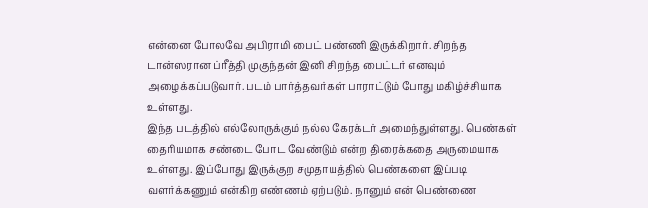என்னை போலவே அபிராமி பைட் பண்ணி இருக்கிறார். சிறந்த டான்ஸரான ப்ரீத்தி முகுந்தன் இனி சிறந்த பைட்டர் எனவும் அழைக்கப்படுவார். படம் பார்த்தவர்கள் பாராட்டும் போது மகிழ்ச்சியாக உள்ளது.
இந்த படத்தில் எல்லோருக்கும் நல்ல கேரக்டர் அமைந்துள்ளது. பெண்கள் தைரியமாக சண்டை போட வேண்டும் என்ற திரைக்கதை அருமையாக உள்ளது. இப்போது இருக்குற சமுதாயத்தில் பெண்களை இப்படி வளர்க்கணும் என்கிற எண்ணம் ஏற்படும். நானும் என் பெண்ணை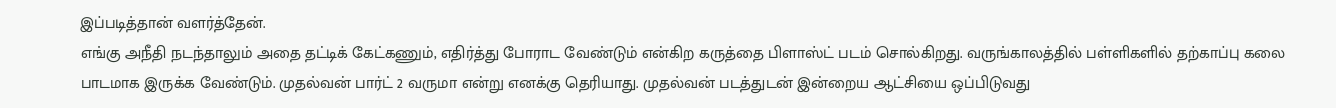இப்படித்தான் வளர்த்தேன்.
எங்கு அநீதி நடந்தாலும் அதை தட்டிக் கேட்கணும், எதிர்த்து போராட வேண்டும் என்கிற கருத்தை பிளாஸ்ட் படம் சொல்கிறது. வருங்காலத்தில் பள்ளிகளில் தற்காப்பு கலை பாடமாக இருக்க வேண்டும். முதல்வன் பார்ட் 2 வருமா என்று எனக்கு தெரியாது. முதல்வன் படத்துடன் இன்றைய ஆட்சியை ஒப்பிடுவது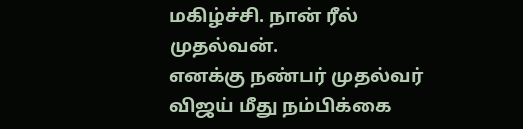மகிழ்ச்சி. நான் ரீல் முதல்வன்.
எனக்கு நண்பர் முதல்வர் விஜய் மீது நம்பிக்கை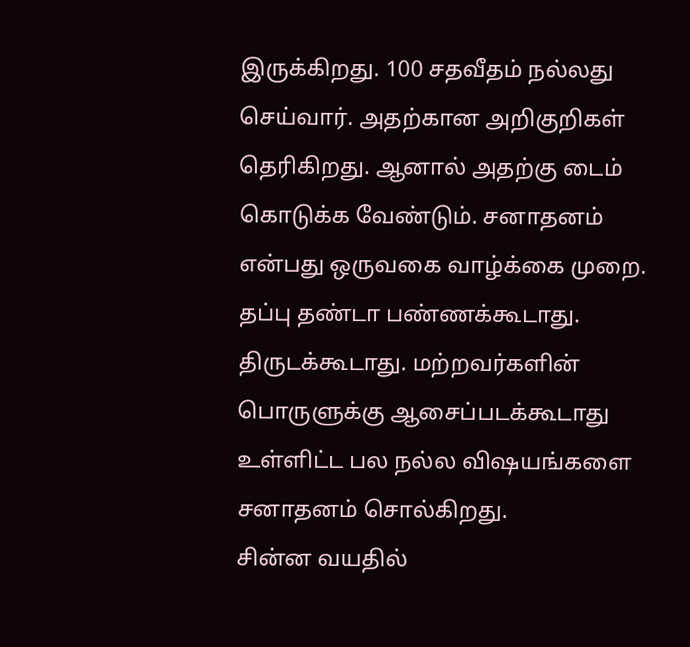இருக்கிறது. 100 சதவீதம் நல்லது செய்வார். அதற்கான அறிகுறிகள் தெரிகிறது. ஆனால் அதற்கு டைம் கொடுக்க வேண்டும். சனாதனம் என்பது ஒருவகை வாழ்க்கை முறை. தப்பு தண்டா பண்ணக்கூடாது. திருடக்கூடாது. மற்றவர்களின் பொருளுக்கு ஆசைப்படக்கூடாது உள்ளிட்ட பல நல்ல விஷயங்களை சனாதனம் சொல்கிறது.
சின்ன வயதில்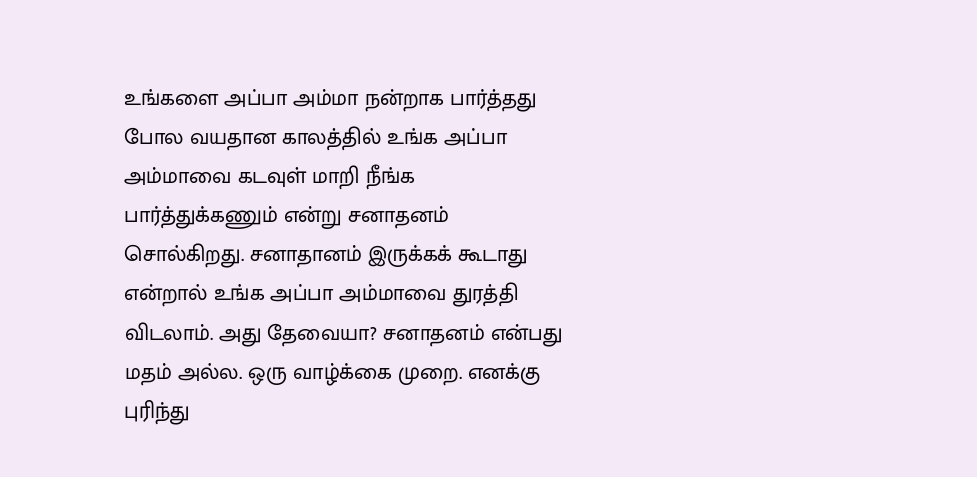உங்களை அப்பா அம்மா நன்றாக பார்த்தது போல வயதான காலத்தில் உங்க அப்பா அம்மாவை கடவுள் மாறி நீங்க பார்த்துக்கணும் என்று சனாதனம் சொல்கிறது. சனாதானம் இருக்கக் கூடாது என்றால் உங்க அப்பா அம்மாவை துரத்தி விடலாம். அது தேவையா? சனாதனம் என்பது மதம் அல்ல. ஒரு வாழ்க்கை முறை. எனக்கு புரிந்து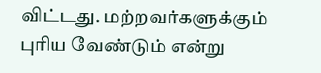விட்டது. மற்றவர்களுக்கும் புரிய வேண்டும் என்று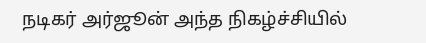நடிகர் அர்ஜூன் அந்த நிகழ்ச்சியில்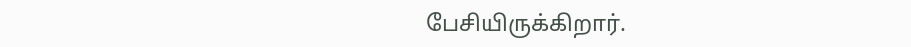பேசியிருக்கிறார்.